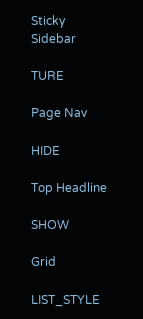Sticky Sidebar

TURE

Page Nav

HIDE

Top Headline

SHOW

Grid

LIST_STYLE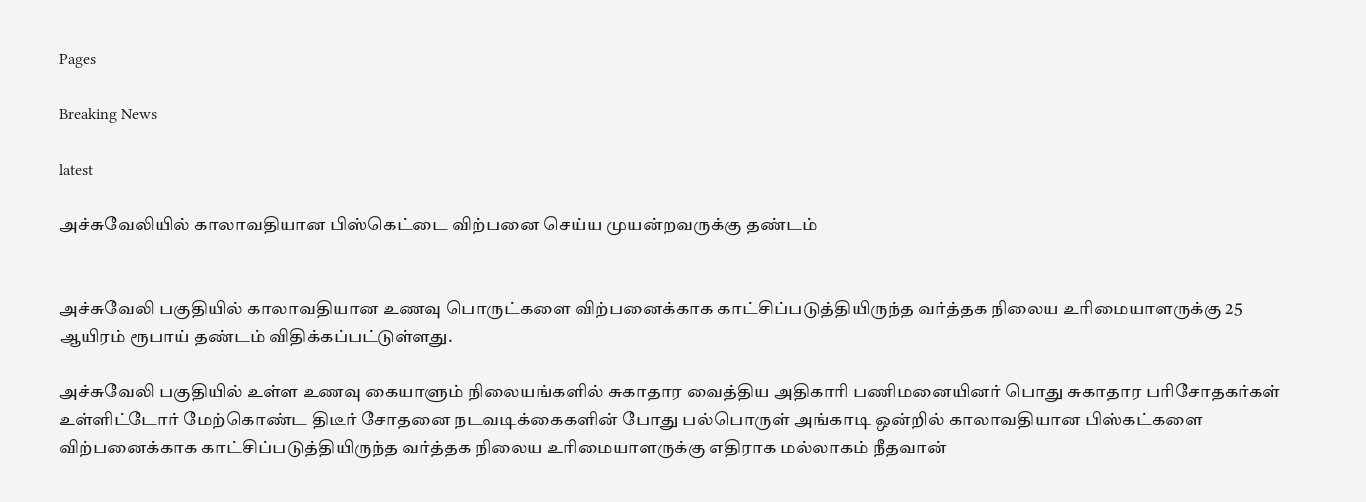Pages

Breaking News

latest

அச்சுவேலியில் காலாவதியான பிஸ்கெட்டை விற்பனை செய்ய முயன்றவருக்கு தண்டம்


அச்சுவேலி பகுதியில் காலாவதியான உணவு பொருட்களை விற்பனைக்காக காட்சிப்படுத்தியிருந்த வர்த்தக நிலைய உரிமையாளருக்கு 25 ஆயிரம் ரூபாய் தண்டம் விதிக்கப்பட்டுள்ளது.

அச்சுவேலி பகுதியில் உள்ள உணவு கையாளும் நிலையங்களில் சுகாதார வைத்திய அதிகாரி பணிமனையினர் பொது சுகாதார பரிசோதகர்கள் உள்ளிட்டோர் மேற்கொண்ட திடீர் சோதனை நடவடிக்கைகளின் போது பல்பொருள் அங்காடி ஒன்றில் காலாவதியான பிஸ்கட்களை விற்பனைக்காக காட்சிப்படுத்தியிருந்த வர்த்தக நிலைய உரிமையாளருக்கு எதிராக மல்லாகம் நீதவான்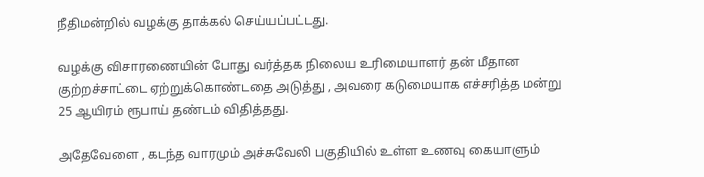நீதிமன்றில் வழக்கு தாக்கல் செய்யப்பட்டது.

வழக்கு விசாரணையின் போது வர்த்தக நிலைய உரிமையாளர் தன் மீதான குற்றச்சாட்டை ஏற்றுக்கொண்டதை அடுத்து , அவரை கடுமையாக எச்சரித்த மன்று 25 ஆயிரம் ரூபாய் தண்டம் விதித்தது.

அதேவேளை , கடந்த வாரமும் அச்சுவேலி பகுதியில் உள்ள உணவு கையாளும்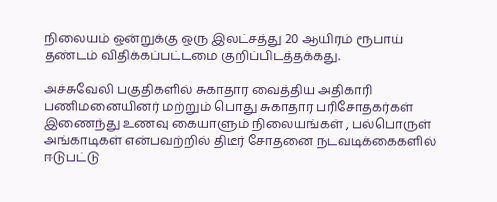நிலையம் ஒன்றுக்கு ஒரு இலட்சத்து 20 ஆயிரம் ரூபாய் தண்டம் விதிக்கப்பட்டமை குறிப்பிடத்தக்கது.

அச்சுவேலி பகுதிகளில் சுகாதார வைத்திய அதிகாரி பணிமனையினர் மற்றும் பொது சுகாதார பரிசோதகர்கள் இணைந்து உணவு கையாளும் நிலையங்கள் , பல்பொருள் அங்காடிகள் என்பவற்றில் திடீர் சோதனை நடவடிக்கைகளில் ஈடுபட்டு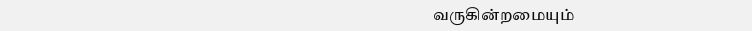வருகின்றமையும்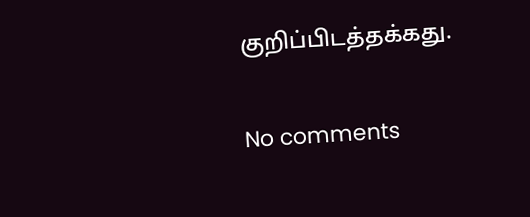குறிப்பிடத்தக்கது.

No comments